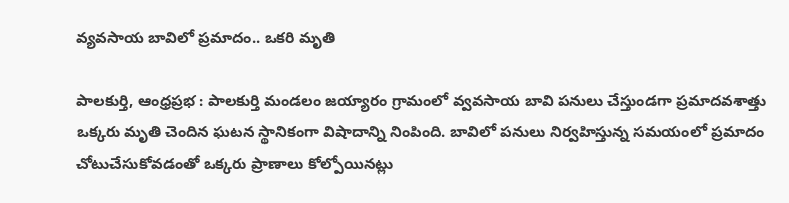వ్యవసాయ బావిలో ప్రమాదం.. ఒకరి మృతి

పాలకుర్తి, ఆంధ్రప్రభ : పాలకుర్తి మండలం జయ్యారం గ్రామంలో వ్వవసాయ బావి పనులు చేస్తుండగా ప్రమాదవశాత్తు ఒక్కరు మృతి చెందిన ఘటన స్థానికంగా విషాదాన్ని నింపింది. బావిలో పనులు నిర్వహిస్తున్న సమయంలో ప్రమాదం చోటుచేసుకోవడంతో ఒక్కరు ప్రాణాలు కోల్పోయినట్లు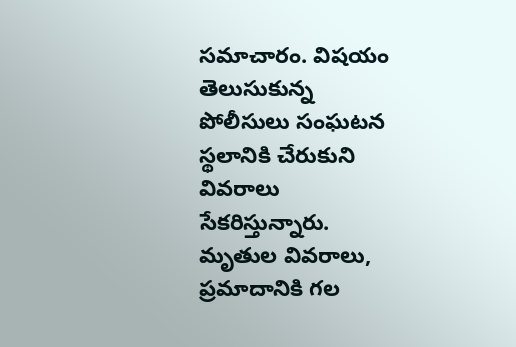సమాచారం. విషయం తెలుసుకున్న పోలీసులు సంఘటన స్థలానికి చేరుకుని వివరాలు సేకరిస్తున్నారు. మృతుల వివరాలు, ప్రమాదానికి గల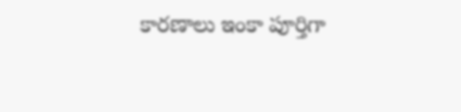కారణాలు ఇంకా పూర్తిగా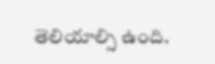తెలియాల్సి ఉంది.